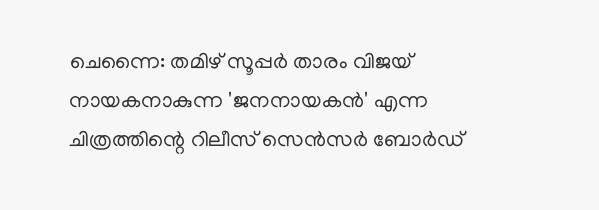ചെന്നൈ: തമിഴ് സൂപ്പർ താരം വിജയ് നായകനാകുന്ന 'ജനനായകൻ' എന്ന ചിത്രത്തിന്റെ റിലീസ് സെൻസർ ബോർഡ്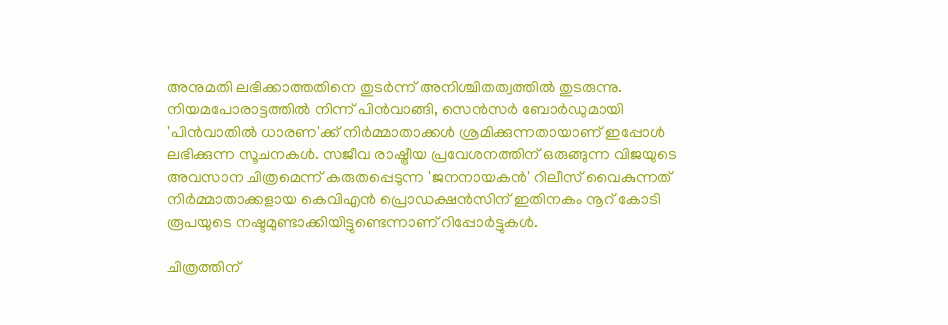അനുമതി ലഭിക്കാത്തതിനെ തുടർന്ന് അനിശ്ചിതത്വത്തിൽ തുടരുന്നു. നിയമപോരാട്ടത്തിൽ നിന്ന് പിൻവാങ്ങി, സെൻസർ ബോർഡുമായി 'പിൻവാതിൽ ധാരണ'ക്ക് നിർമ്മാതാക്കൾ ശ്രമിക്കുന്നതായാണ് ഇപ്പോൾ ലഭിക്കുന്ന സൂചനകൾ. സജീവ രാഷ്ട്രീയ പ്രവേശനത്തിന് ഒരുങ്ങുന്ന വിജയുടെ അവസാന ചിത്രമെന്ന് കരുതപ്പെടുന്ന 'ജനനായകൻ' റിലീസ് വൈകുന്നത് നിർമ്മാതാക്കളായ കെവിഎൻ പ്രൊഡക്ഷൻസിന് ഇതിനകം നൂറ് കോടി രൂപയുടെ നഷ്ടമുണ്ടാക്കിയിട്ടുണ്ടെന്നാണ് റിപ്പോർട്ടുകൾ.

ചിത്രത്തിന്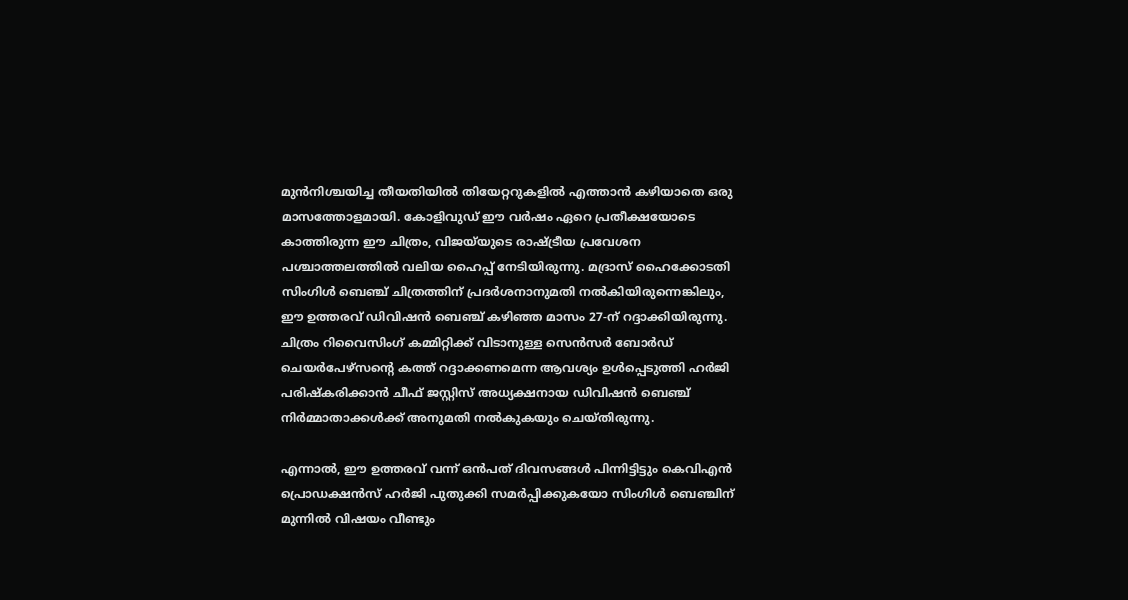മുൻനിശ്ചയിച്ച തീയതിയിൽ തിയേറ്ററുകളിൽ എത്താൻ കഴിയാതെ ഒരു മാസത്തോളമായി. കോളിവുഡ് ഈ വർഷം ഏറെ പ്രതീക്ഷയോടെ കാത്തിരുന്ന ഈ ചിത്രം, വിജയ്‍യുടെ രാഷ്ട്രീയ പ്രവേശന പശ്ചാത്തലത്തിൽ വലിയ ഹൈപ്പ് നേടിയിരുന്നു. മദ്രാസ് ഹൈക്കോടതി സിംഗിൾ ബെഞ്ച് ചിത്രത്തിന് പ്രദർശനാനുമതി നൽകിയിരുന്നെങ്കിലും, ഈ ഉത്തരവ് ഡിവിഷൻ ബെഞ്ച് കഴിഞ്ഞ മാസം 27-ന് റദ്ദാക്കിയിരുന്നു. ചിത്രം റിവൈസിംഗ് കമ്മിറ്റിക്ക് വിടാനുള്ള സെൻസർ ബോർഡ് ചെയർപേഴ്സന്റെ കത്ത് റദ്ദാക്കണമെന്ന ആവശ്യം ഉൾപ്പെടുത്തി ഹർജി പരിഷ്കരിക്കാൻ ചീഫ് ജസ്റ്റിസ് അധ്യക്ഷനായ ഡിവിഷൻ ബെഞ്ച് നിർമ്മാതാക്കൾക്ക് അനുമതി നൽകുകയും ചെയ്തിരുന്നു.

എന്നാൽ, ഈ ഉത്തരവ് വന്ന് ഒൻപത് ദിവസങ്ങൾ പിന്നിട്ടിട്ടും കെവിഎൻ പ്രൊഡക്ഷൻസ് ഹർജി പുതുക്കി സമർപ്പിക്കുകയോ സിംഗിൾ ബെഞ്ചിന് മുന്നിൽ വിഷയം വീണ്ടും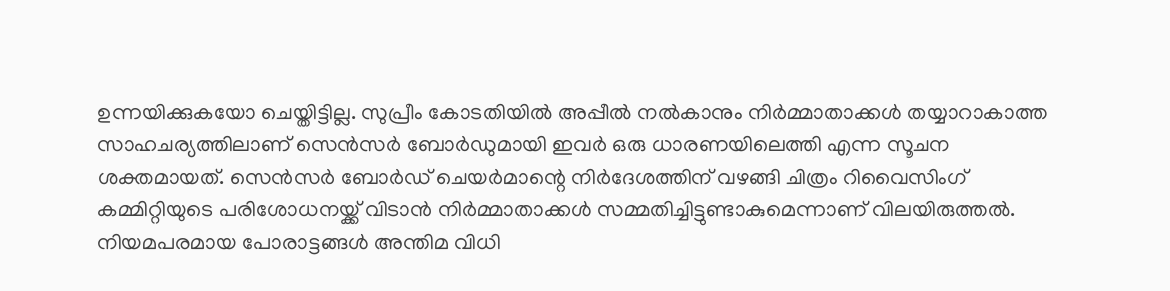ഉന്നയിക്കുകയോ ചെയ്തിട്ടില്ല. സുപ്രീം കോടതിയിൽ അപ്പീൽ നൽകാനും നിർമ്മാതാക്കൾ തയ്യാറാകാത്ത സാഹചര്യത്തിലാണ് സെൻസർ ബോർഡുമായി ഇവർ ഒരു ധാരണയിലെത്തി എന്ന സൂചന ശക്തമായത്. സെൻസർ ബോർഡ് ചെയർമാന്റെ നിർദേശത്തിന് വഴങ്ങി ചിത്രം റിവൈസിംഗ് കമ്മിറ്റിയുടെ പരിശോധനയ്ക്ക് വിടാൻ നിർമ്മാതാക്കൾ സമ്മതിച്ചിട്ടുണ്ടാകുമെന്നാണ് വിലയിരുത്തൽ. നിയമപരമായ പോരാട്ടങ്ങൾ അന്തിമ വിധി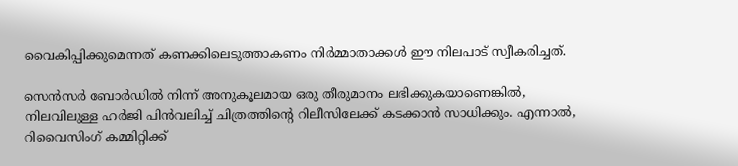വൈകിപ്പിക്കുമെന്നത് കണക്കിലെടുത്താകണം നിർമ്മാതാക്കൾ ഈ നിലപാട് സ്വീകരിച്ചത്.

സെൻസർ ബോർഡിൽ നിന്ന് അനുകൂലമായ ഒരു തീരുമാനം ലഭിക്കുകയാണെങ്കിൽ, നിലവിലുള്ള ഹർജി പിൻവലിച്ച് ചിത്രത്തിന്റെ റിലീസിലേക്ക് കടക്കാൻ സാധിക്കും. എന്നാൽ, റിവൈസിംഗ് കമ്മിറ്റിക്ക്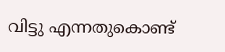വിട്ടു എന്നതുകൊണ്ട്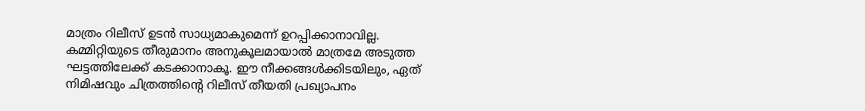മാത്രം റിലീസ് ഉടൻ സാധ്യമാകുമെന്ന് ഉറപ്പിക്കാനാവില്ല. കമ്മിറ്റിയുടെ തീരുമാനം അനുകൂലമായാൽ മാത്രമേ അടുത്ത ഘട്ടത്തിലേക്ക് കടക്കാനാകൂ. ഈ നീക്കങ്ങൾക്കിടയിലും, ഏത് നിമിഷവും ചിത്രത്തിന്റെ റിലീസ് തീയതി പ്രഖ്യാപനം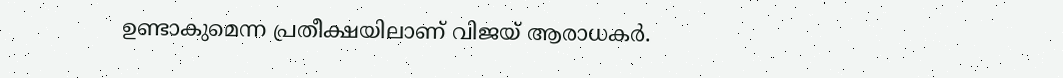ഉണ്ടാകുമെന്ന പ്രതീക്ഷയിലാണ് വിജയ് ആരാധകർ.